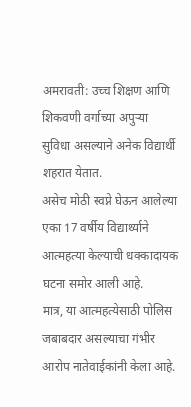अमरावती: उच्च शिक्षण आणि शिकवणी वर्गाच्या अपुऱ्या सुविधा असल्याने अनेक विद्यार्थी शहरात येतात.
असेच मोठी स्वप्ने घेऊन आलेल्या एका 17 वर्षीय विद्यार्थ्याने आत्महत्या केल्याची धक्कादायक घटना समोर आली आहे.
मात्र, या आत्महत्येसाठी पोलिस जबाबदार असल्याचा गंभीर आरोप नातेवाईकांनी केला आहे.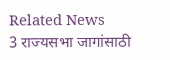Related News
3 राज्यसभा जागांसाठी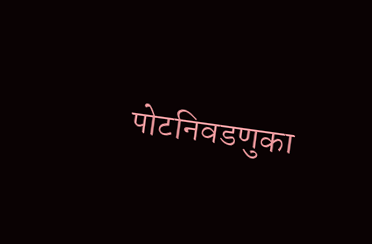पोटनिवडणुका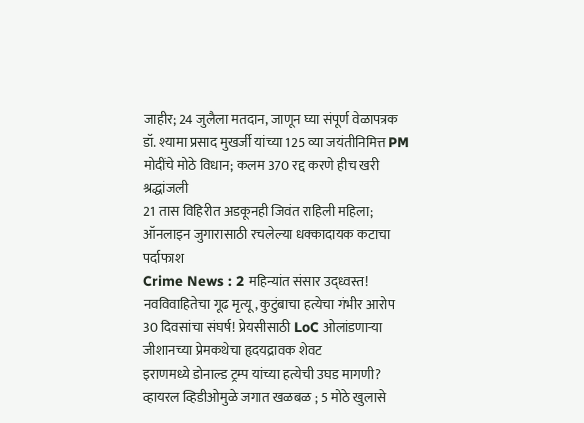जाहीर; 24 जुलैला मतदान, जाणून घ्या संपूर्ण वेळापत्रक
डॉ. श्यामा प्रसाद मुखर्जी यांच्या 125 व्या जयंतीनिमित्त PM मोदींचे मोठे विधान; कलम 370 रद्द करणे हीच खरी श्रद्धांजली
21 तास विहिरीत अडकूनही जिवंत राहिली महिला; ऑनलाइन जुगारासाठी रचलेल्या धक्कादायक कटाचा पर्दाफाश
Crime News : 2 महिन्यांत संसार उद्ध्वस्त! नवविवाहितेचा गूढ मृत्यू, कुटुंबाचा हत्येचा गंभीर आरोप
30 दिवसांचा संघर्ष! प्रेयसीसाठी LoC ओलांडणाऱ्या जीशानच्या प्रेमकथेचा हृदयद्रावक शेवट
इराणमध्ये डोनाल्ड ट्रम्प यांच्या हत्येची उघड मागणी? व्हायरल व्हिडीओमुळे जगात खळबळ ; 5 मोठे खुलासे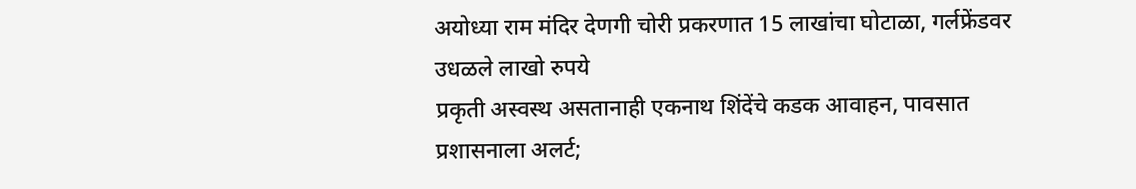अयोध्या राम मंदिर देणगी चोरी प्रकरणात 15 लाखांचा घोटाळा, गर्लफ्रेंडवर उधळले लाखो रुपये
प्रकृती अस्वस्थ असतानाही एकनाथ शिंदेंचे कडक आवाहन, पावसात प्रशासनाला अलर्ट;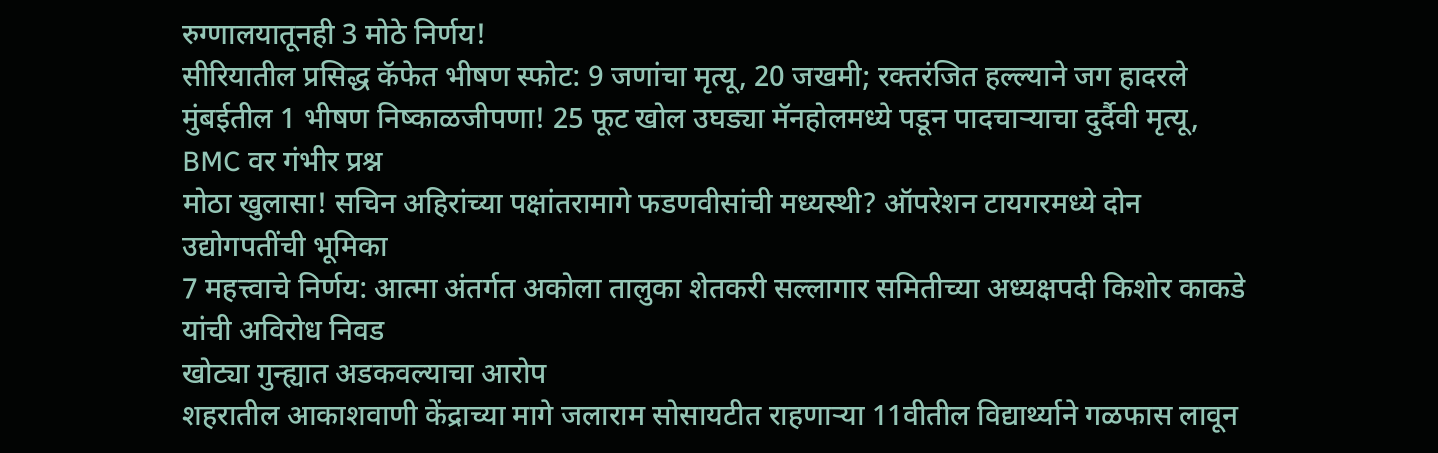रुग्णालयातूनही 3 मोठे निर्णय!
सीरियातील प्रसिद्ध कॅफेत भीषण स्फोट: 9 जणांचा मृत्यू, 20 जखमी; रक्तरंजित हल्ल्याने जग हादरले
मुंबईतील 1 भीषण निष्काळजीपणा! 25 फूट खोल उघड्या मॅनहोलमध्ये पडून पादचाऱ्याचा दुर्दैवी मृत्यू, BMC वर गंभीर प्रश्न
मोठा खुलासा! सचिन अहिरांच्या पक्षांतरामागे फडणवीसांची मध्यस्थी? ऑपरेशन टायगरमध्ये दोन उद्योगपतींची भूमिका
7 महत्त्वाचे निर्णय: आत्मा अंतर्गत अकोला तालुका शेतकरी सल्लागार समितीच्या अध्यक्षपदी किशोर काकडे यांची अविरोध निवड
खोट्या गुन्ह्यात अडकवल्याचा आरोप
शहरातील आकाशवाणी केंद्राच्या मागे जलाराम सोसायटीत राहणाऱ्या 11वीतील विद्यार्थ्याने गळफास लावून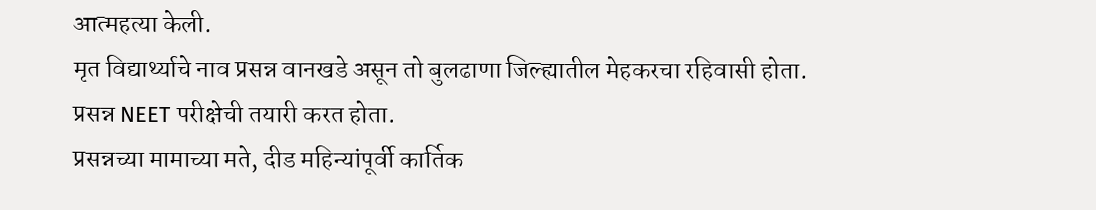आत्महत्या केली.
मृत विद्यार्थ्याचे नाव प्रसन्न वानखडे असून तो बुलढाणा जिल्ह्यातील मेहकरचा रहिवासी होता.
प्रसन्न NEET परीक्षेची तयारी करत होता.
प्रसन्नच्या मामाच्या मते, दीड महिन्यांपूर्वी कार्तिक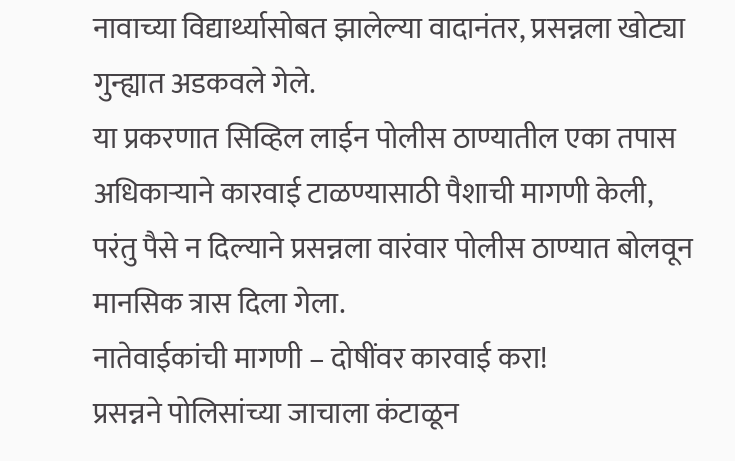नावाच्या विद्यार्थ्यासोबत झालेल्या वादानंतर, प्रसन्नला खोट्या गुन्ह्यात अडकवले गेले.
या प्रकरणात सिव्हिल लाईन पोलीस ठाण्यातील एका तपास अधिकाऱ्याने कारवाई टाळण्यासाठी पैशाची मागणी केली,
परंतु पैसे न दिल्याने प्रसन्नला वारंवार पोलीस ठाण्यात बोलवून मानसिक त्रास दिला गेला.
नातेवाईकांची मागणी – दोषींवर कारवाई करा!
प्रसन्नने पोलिसांच्या जाचाला कंटाळून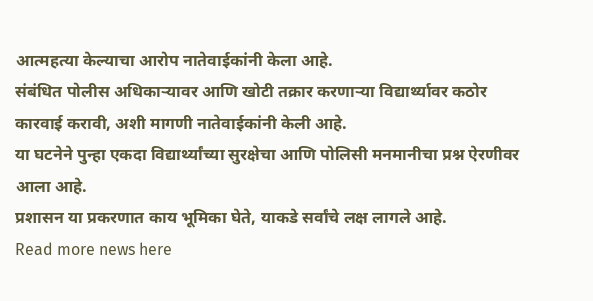आत्महत्या केल्याचा आरोप नातेवाईकांनी केला आहे.
संबंधित पोलीस अधिकाऱ्यावर आणि खोटी तक्रार करणाऱ्या विद्यार्थ्यावर कठोर कारवाई करावी, अशी मागणी नातेवाईकांनी केली आहे.
या घटनेने पुन्हा एकदा विद्यार्थ्यांच्या सुरक्षेचा आणि पोलिसी मनमानीचा प्रश्न ऐरणीवर आला आहे.
प्रशासन या प्रकरणात काय भूमिका घेते, याकडे सर्वांचे लक्ष लागले आहे.
Read more news here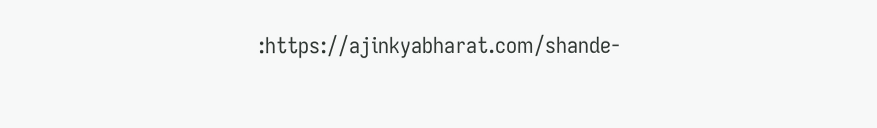:https://ajinkyabharat.com/shande-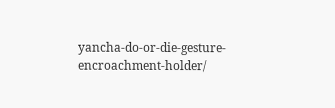yancha-do-or-die-gesture-encroachment-holder/